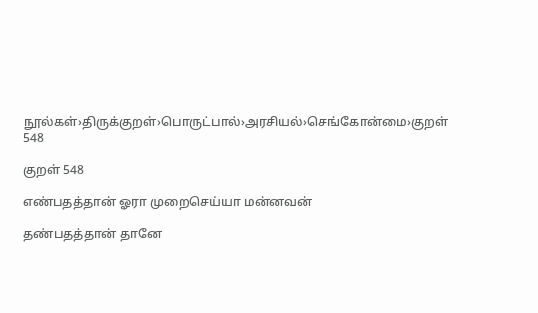நூல்கள்›திருக்குறள்›பொருட்பால்›அரசியல்›செங்கோன்மை›குறள் 548

குறள் 548

எண்பதத்தான் ஓரா முறைசெய்யா மன்னவன்

தண்பதத்தான் தானே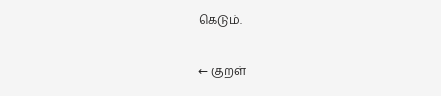கெடும்.

← குறள்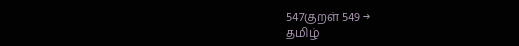547குறள் 549 →
தமிழ்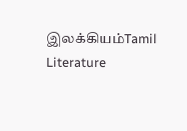இலக்கியம்Tamil Literature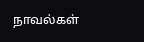நாவல்கள்